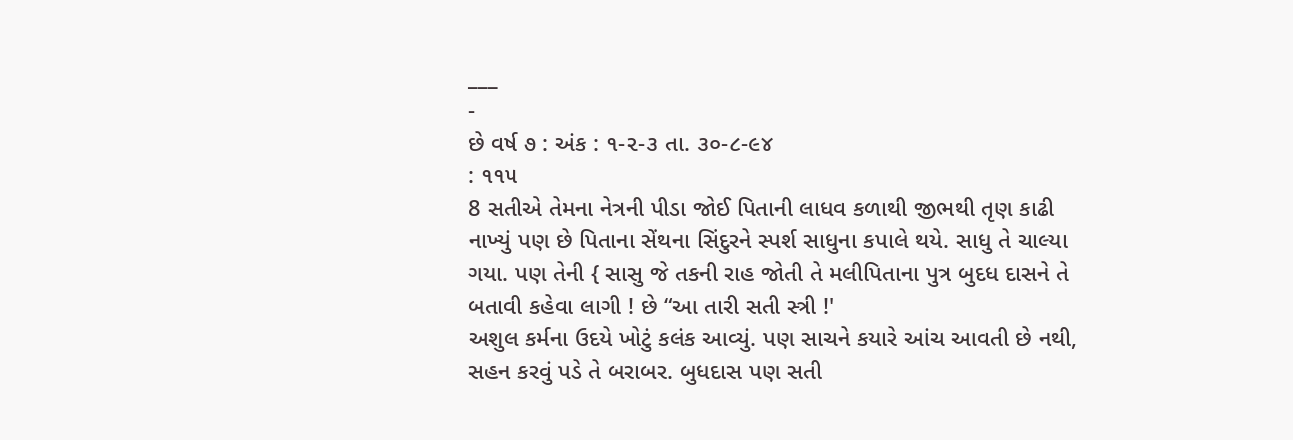___
-
છે વર્ષ ૭ : અંક : ૧-૨-૩ તા. ૩૦-૮-૯૪
: ૧૧૫
8 સતીએ તેમના નેત્રની પીડા જોઈ પિતાની લાધવ કળાથી જીભથી તૃણ કાઢી નાખ્યું પણ છે પિતાના સેંથના સિંદુરને સ્પર્શ સાધુના કપાલે થયે. સાધુ તે ચાલ્યા ગયા. પણ તેની { સાસુ જે તકની રાહ જોતી તે મલીપિતાના પુત્ર બુદધ દાસને તે બતાવી કહેવા લાગી ! છે “આ તારી સતી સ્ત્રી !'
અશુલ કર્મના ઉદયે ખોટું કલંક આવ્યું. પણ સાચને કયારે આંચ આવતી છે નથી, સહન કરવું પડે તે બરાબર. બુધદાસ પણ સતી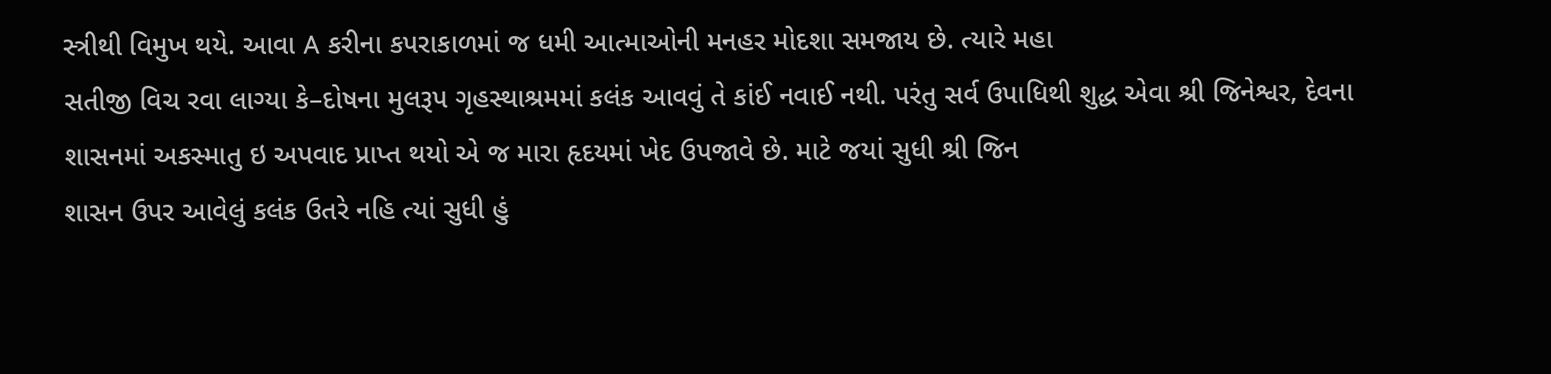સ્ત્રીથી વિમુખ થયે. આવા A કરીના કપરાકાળમાં જ ધમી આત્માઓની મનહર મોદશા સમજાય છે. ત્યારે મહા
સતીજી વિચ રવા લાગ્યા કે–દોષના મુલરૂપ ગૃહસ્થાશ્રમમાં કલંક આવવું તે કાંઈ નવાઈ નથી. પરંતુ સર્વ ઉપાધિથી શુદ્ધ એવા શ્રી જિનેશ્વર, દેવના શાસનમાં અકસ્માતુ ઇ અપવાદ પ્રાપ્ત થયો એ જ મારા હૃદયમાં ખેદ ઉપજાવે છે. માટે જયાં સુધી શ્રી જિન
શાસન ઉપર આવેલું કલંક ઉતરે નહિ ત્યાં સુધી હું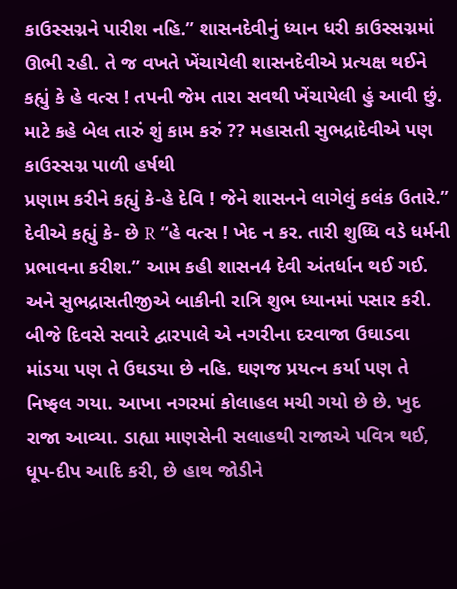કાઉસ્સગ્નને પારીશ નહિ.” શાસનદેવીનું ધ્યાન ધરી કાઉસ્સગ્નમાં ઊભી રહી. તે જ વખતે ખેંચાયેલી શાસનદેવીએ પ્રત્યક્ષ થઈને કહ્યું કે હે વત્સ ! તપની જેમ તારા સવથી ખેંચાયેલી હું આવી છું. માટે કહે બેલ તારું શું કામ કરું ?? મહાસતી સુભદ્રાદેવીએ પણ કાઉસ્સગ્ન પાળી હર્ષથી
પ્રણામ કરીને કહ્યું કે-હે દેવિ ! જેને શાસનને લાગેલું કલંક ઉતારે.” દેવીએ કહ્યું કે- છે R “હે વત્સ ! ખેદ ન કર. તારી શુધ્ધિ વડે ધર્મની પ્રભાવના કરીશ.” આમ કહી શાસન4 દેવી અંતર્ધાન થઈ ગઈ. અને સુભદ્રાસતીજીએ બાકીની રાત્રિ શુભ ધ્યાનમાં પસાર કરી.
બીજે દિવસે સવારે દ્વારપાલે એ નગરીના દરવાજા ઉઘાડવા માંડયા પણ તે ઉઘડયા છે નહિ. ઘણજ પ્રયત્ન કર્યા પણ તે નિષ્ફલ ગયા. આખા નગરમાં કોલાહલ મચી ગયો છે છે. ખુદ રાજા આવ્યા. ડાહ્યા માણસેની સલાહથી રાજાએ પવિત્ર થઈ, ધૂપ-દીપ આદિ કરી, છે હાથ જોડીને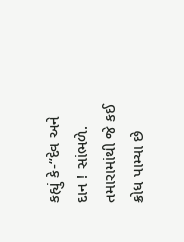કહ્યું કે-“દેવ અને દાન ! સાંભળે. તમારામાંથી જે કઈ ક્રોધ પામ્યા છે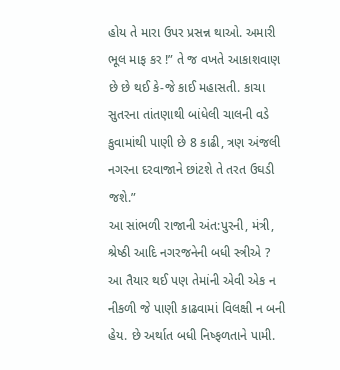હોય તે મારા ઉપર પ્રસન્ન થાઓ. અમારી ભૂલ માફ કર !” તે જ વખતે આકાશવાણ છે છે થઈ કે-જે કાઈ મહાસતી. કાચા સુતરના તાંતણાથી બાંધેલી ચાલની વડે કુવામાંથી પાણી છે 8 કાઢી, ત્રણ અંજલી નગરના દરવાજાને છાંટશે તે તરત ઉઘડી જશે.”
આ સાંભળી રાજાની અંત:પુરની, મંત્રી, શ્રેષ્ઠી આદિ નગરજનેની બધી સ્ત્રીએ ? આ તૈયાર થઈ પણ તેમાંની એવી એક ન નીકળી જે પાણી કાઢવામાં વિલક્ષી ન બની હેય. છે અર્થાત બધી નિષ્ફળતાને પામી.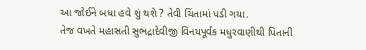આ જોઈને બધા હવે શું થશે ? તેવી ચિંતામાં પડી ગયા.
તેજ વખતે મહાસતી સુભદ્રાદેવીજી વિનયપૂર્વક મધુરવાણીથી પિતાની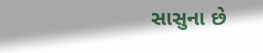સાસુના છે